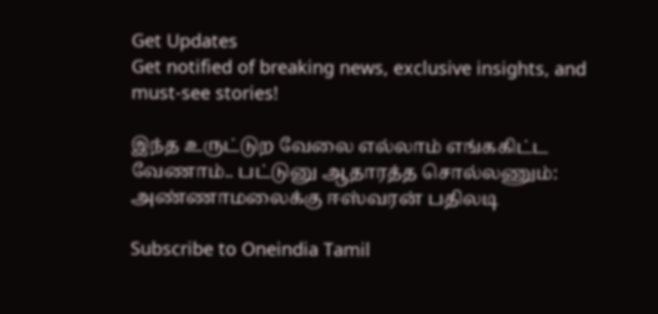Get Updates
Get notified of breaking news, exclusive insights, and must-see stories!

இந்த உருட்டுற வேலை எல்லாம் எங்ககிட்ட வேணாம்.. பட்டுனு ஆதாரத்த சொல்லணும்: அண்ணாமலைக்கு ஈஸ்வரன் பதிலடி

Subscribe to Oneindia Tamil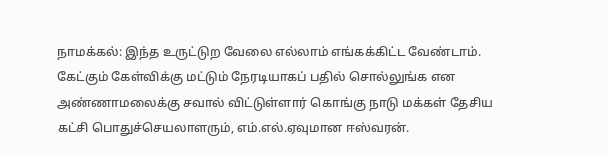நாமக்கல்: இந்த உருட்டுற வேலை எல்லாம் எங்கக்கிட்ட வேண்டாம். கேட்கும் கேள்விக்கு மட்டும் நேரடியாகப் பதில் சொல்லுங்க என அண்ணாமலைக்கு சவால் விட்டுள்ளார் கொங்கு நாடு மக்கள் தேசிய கட்சி பொதுச்செயலாளரும், எம்.எல்.ஏவுமான ஈஸ்வரன்.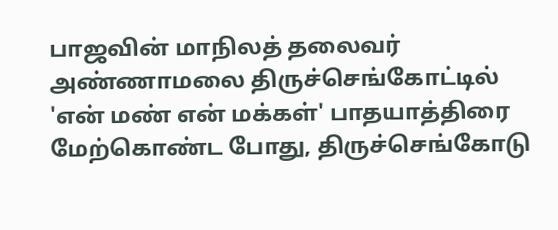பாஜவின் மாநிலத் தலைவர் அண்ணாமலை திருச்செங்கோட்டில் 'என் மண் என் மக்கள்' பாதயாத்திரை மேற்கொண்ட போது, திருச்செங்கோடு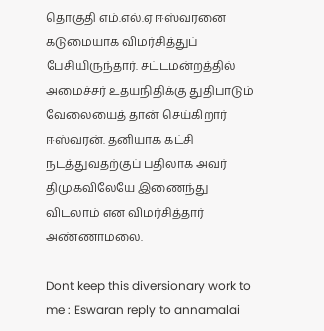தொகுதி எம்.எல்.ஏ ஈஸ்வரனை கடுமையாக விமர்சித்துப் பேசியிருந்தார். சட்டமன்றத்தில் அமைச்சர் உதயநிதிக்கு துதிபாடும் வேலையைத் தான் செய்கிறார் ஈஸ்வரன். தனியாக கட்சி நடத்துவதற்குப் பதிலாக அவர் திமுகவிலேயே இணைந்து விடலாம் என விமர்சித்தார் அண்ணாமலை.

Dont keep this diversionary work to me : Eswaran reply to annamalai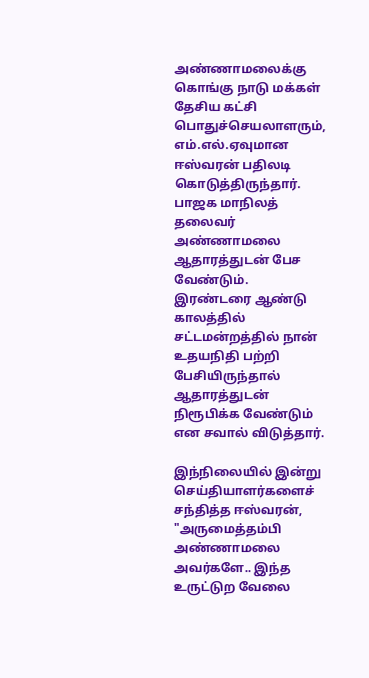அண்ணாமலைக்கு கொங்கு நாடு மக்கள் தேசிய கட்சி பொதுச்செயலாளரும், எம்.எல்.ஏவுமான ஈஸ்வரன் பதிலடி கொடுத்திருந்தார். பாஜக மாநிலத் தலைவர் அண்ணாமலை ஆதாரத்துடன் பேச வேண்டும். இரண்டரை ஆண்டு காலத்தில் சட்டமன்றத்தில் நான் உதயநிதி பற்றி பேசியிருந்தால் ஆதாரத்துடன் நிரூபிக்க வேண்டும் என சவால் விடுத்தார்.

இந்நிலையில் இன்று செய்தியாளர்களைச் சந்தித்த ஈஸ்வரன், "அருமைத்தம்பி அண்ணாமலை அவர்களே.. இந்த உருட்டுற வேலை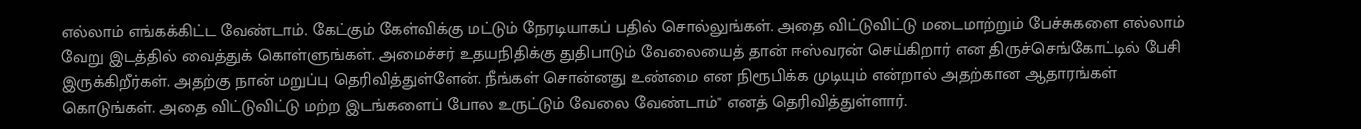எல்லாம் எங்கக்கிட்ட வேண்டாம். கேட்கும் கேள்விக்கு மட்டும் நேரடியாகப் பதில் சொல்லுங்கள். அதை விட்டுவிட்டு மடைமாற்றும் பேச்சுகளை எல்லாம் வேறு இடத்தில் வைத்துக் கொள்ளுங்கள். அமைச்சர் உதயநிதிக்கு துதிபாடும் வேலையைத் தான் ஈஸ்வரன் செய்கிறார் என திருச்செங்கோட்டில் பேசி இருக்கிறீர்கள். அதற்கு நான் மறுப்பு தெரிவித்துள்ளேன். நீங்கள் சொன்னது உண்மை என நிரூபிக்க முடியும் என்றால் அதற்கான ஆதாரங்கள் கொடுங்கள். அதை விட்டுவிட்டு மற்ற இடங்களைப் போல உருட்டும் வேலை வேண்டாம்" எனத் தெரிவித்துள்ளார்.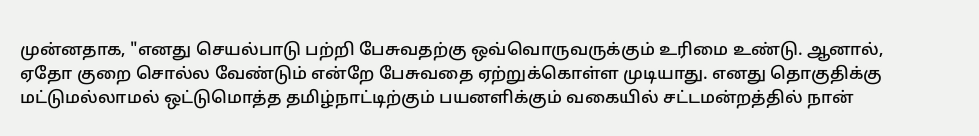முன்னதாக, "எனது செயல்பாடு பற்றி பேசுவதற்கு ஒவ்வொருவருக்கும் உரிமை உண்டு. ஆனால், ஏதோ குறை சொல்ல வேண்டும் என்றே பேசுவதை ஏற்றுக்கொள்ள முடியாது. எனது தொகுதிக்கு மட்டுமல்லாமல் ஒட்டுமொத்த தமிழ்நாட்டிற்கும் பயனளிக்கும் வகையில் சட்டமன்றத்தில் நான்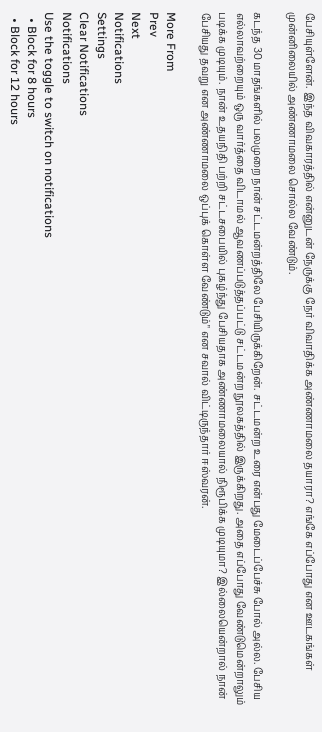பேசியுள்ளேன். இந்த விவகாரத்தில் என்னுடன் நேருக்கு நேர் விவாதிக்க அண்ணாமலை தயாரா? எங்கே எப்போது என ஊடகங்கள் முன்னிலையில் அண்ணாமலை சொல்ல வேண்டும்.

கடந்த 30 மாதங்களில் பலமுறை நான் சட்டமன்றத்திலே பேசியிருக்கிறேன். சட்டமன்ற உரை என்பது மேடைப்பேச்சு போல் அல்ல. பேசிய எல்லாவற்றையும் ஒரு வார்த்தை விடாமல் ஆவணப்படுத்தப்பட்டு சட்டமன்ற நூலகத்தில் இருக்கிறது. அதை எப்போது வேண்டுமென்றாலும் படிக்க முடியும். நான் உதயநிதி பற்றி சட்டசபையில் புகழ்ந்து பேசியதாக அண்ணாமலையால் நிரூபிக்க முடியுமா? இல்லையென்றால் நான் பேசியது தவறு என அண்ணாமலை ஒப்புக் கொள்ள வேண்டும்" என சவால் விட்டிருந்தார் ஈஸ்வரன்.

More From
Prev
Next
Notifications
Settings
Clear Notifications
Notifications
Use the toggle to switch on notifications
  • Block for 8 hours
  • Block for 12 hours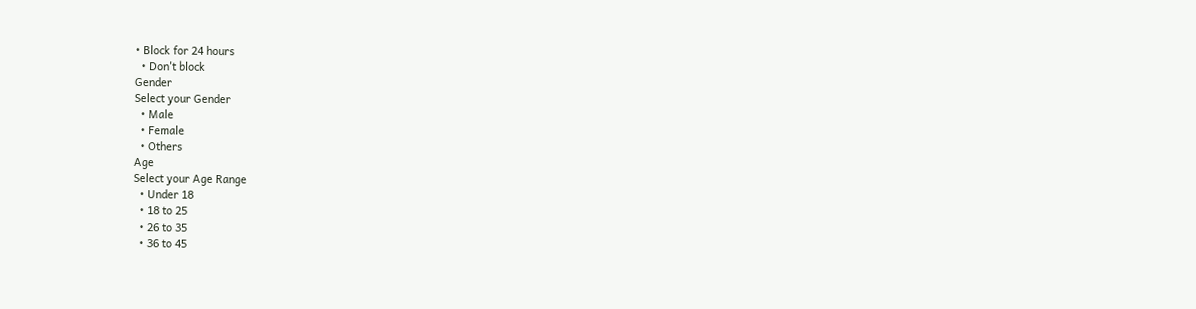• Block for 24 hours
  • Don't block
Gender
Select your Gender
  • Male
  • Female
  • Others
Age
Select your Age Range
  • Under 18
  • 18 to 25
  • 26 to 35
  • 36 to 45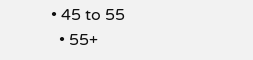• 45 to 55
  • 55+